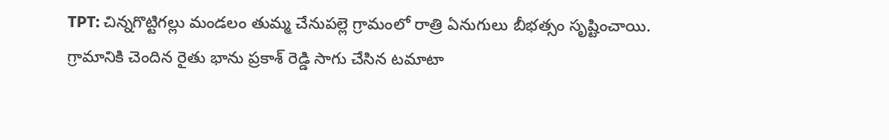TPT: చిన్నగొట్టిగల్లు మండలం తుమ్మ చేనుపల్లె గ్రామంలో రాత్రి ఏనుగులు బీభత్సం సృష్టించాయి. గ్రామానికి చెందిన రైతు భాను ప్రకాశ్ రెడ్డి సాగు చేసిన టమాటా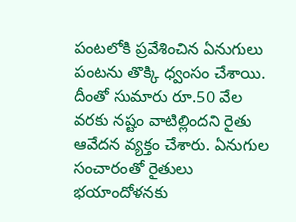పంటలోకి ప్రవేశించిన ఏనుగులు పంటను తొక్కి ధ్వంసం చేశాయి. దీంతో సుమారు రూ.50 వేల వరకు నష్టం వాటిల్లిందని రైతు ఆవేదన వ్యక్తం చేశారు. ఏనుగుల సంచారంతో రైతులు భయాందోళనకు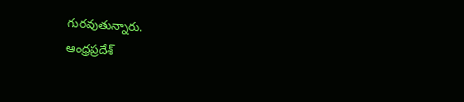గురవుతున్నారు.
ఆంధ్రప్రదేశ్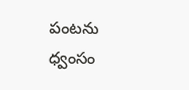పంటను ధ్వంసం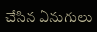చేసిన ఏనుగులు